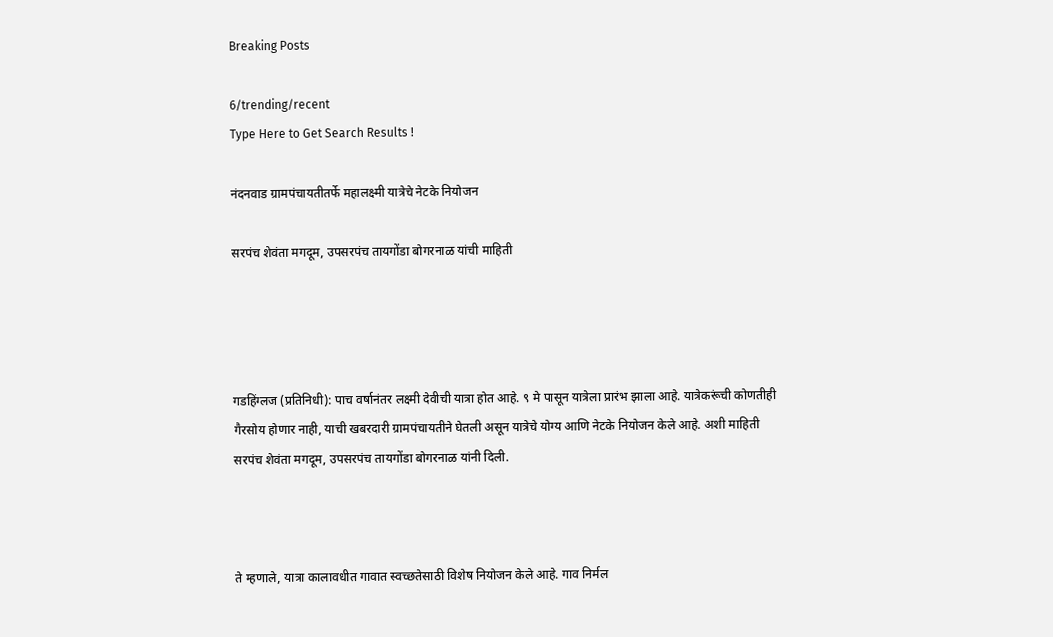Breaking Posts

6/trending/recent
Type Here to Get Search Results !

नंदनवाड ग्रामपंचायतीतर्फे महालक्ष्मी यात्रेचे नेटके नियोजन

सरपंच शेवंता मगदूम, उपसरपंच तायगोंडा बोगरनाळ यांची माहिती




गडहिंग्लज (प्रतिनिधी): पाच वर्षानंतर लक्ष्मी देवीची यात्रा होत आहे. ९ मे पासून यात्रेला प्रारंभ झाला आहे. यात्रेकरूंची कोणतीही गैरसोय होणार नाही, याची खबरदारी ग्रामपंचायतीने घेतली असून यात्रेचे योग्य आणि नेटके नियोजन केले आहे. अशी माहिती सरपंच शेवंता मगदूम, उपसरपंच तायगोंडा बोगरनाळ यांनी दिली.



ते म्हणाले, यात्रा कालावधीत गावात स्वच्छतेसाठी विशेष नियोजन केले आहे. गाव निर्मल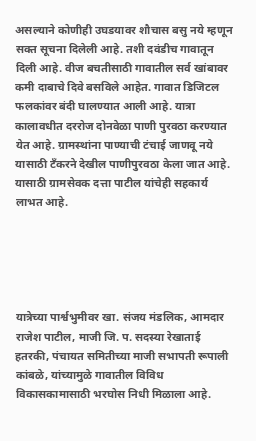असल्याने कोणीही उघडयावर शौचास बसु नये म्हणून सक्त सूचना दिलेली आहे. तशी दवंडीच गावातून दिली आहे. वीज बचतीसाठी गावातील सर्व खांबावर कमी दाबाचे दिवे बसविले आहेत. गावात डिजिटल फलकांवर बंदी घालण्यात आली आहे. यात्रा कालावधीत दररोज दोनवेळा पाणी पुरवठा करण्यात येत आहे. ग्रामस्थांना पाण्याची टंचाई जाणवू नये यासाठी टँकरने देखील पाणीपुरवठा केला जात आहे. यासाठी ग्रामसेवक दत्ता पाटील यांचेही सहकार्य लाभत आहे.





यात्रेच्या पार्श्वभुमीवर‌ खा. संजय मंडलिक, आमदार राजेश पाटील, माजी जि. प. सदस्या रेखाताई हतरकी, पंचायत समितीच्या माजी सभापती रूपाली कांबळे, यांच्यामुळे गावातील विविध विकासकामासाठी भरघोस निधी मिळाला आहे.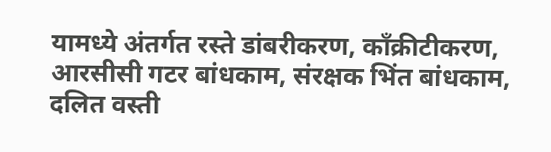यामध्ये अंतर्गत रस्ते डांबरीकरण, कॉंक्रीटीकरण, आरसीसी गटर बांधकाम, संरक्षक भिंत बांधकाम, दलित वस्ती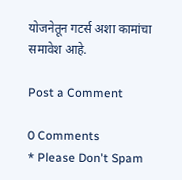योजनेतून गटर्स अशा कामांचा समावेश आहे.

Post a Comment

0 Comments
* Please Don't Spam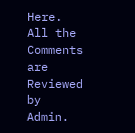Here. All the Comments are Reviewed by Admin.